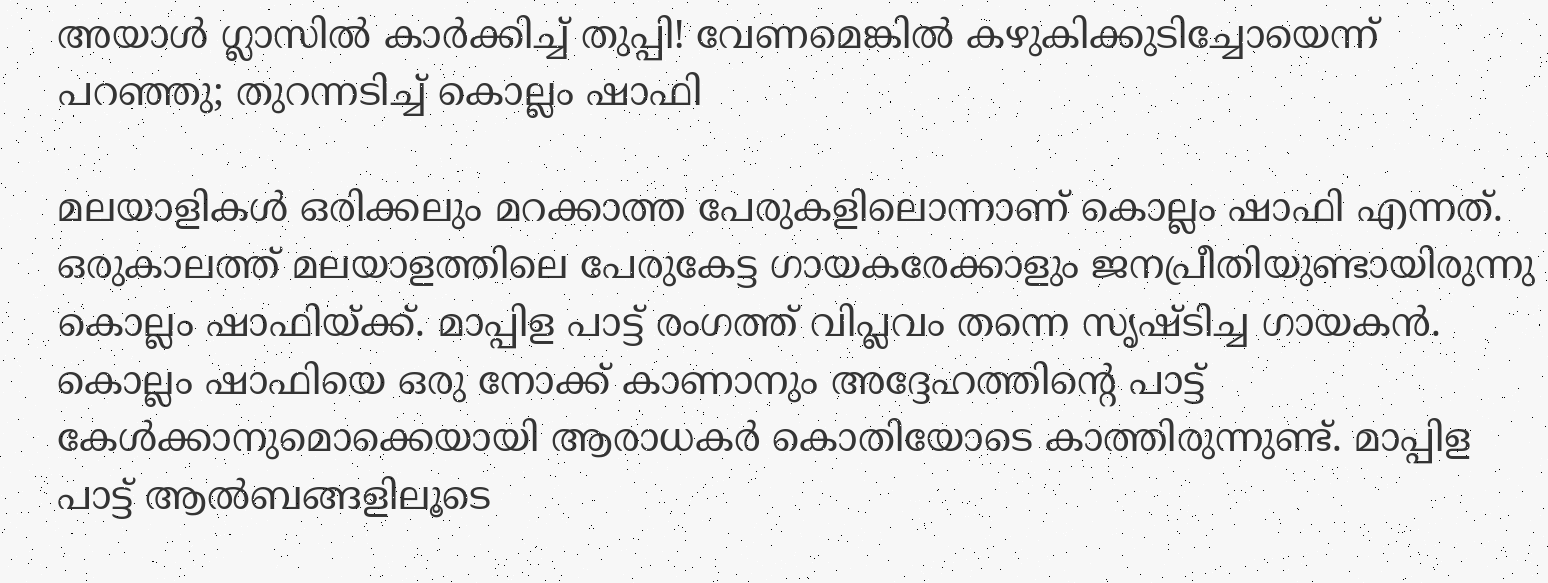അയാള്‍ ഗ്ലാസില്‍ കാര്‍ക്കിച്ച് തുപ്പി! വേണമെങ്കില്‍ കഴുകിക്കുടിച്ചോയെന്ന് പറഞ്ഞു; തുറന്നടിച്ച് കൊല്ലം ഷാഫി

മലയാളികള്‍ ഒരിക്കലും മറക്കാത്ത പേരുകളിലൊന്നാണ് കൊല്ലം ഷാഫി എന്നത്. ഒരുകാലത്ത് മലയാളത്തിലെ പേരുകേട്ട ഗായകരേക്കാളും ജനപ്രീതിയുണ്ടായിരുന്നു കൊല്ലം ഷാഫിയ്ക്ക്. മാപ്പിള പാട്ട് രംഗത്ത് വിപ്ലവം തന്നെ സൃഷ്ടിച്ച ഗായകന്‍. കൊല്ലം ഷാഫിയെ ഒരു നോക്ക് കാണാനും അദ്ദേഹത്തിന്റെ പാട്ട് കേള്‍ക്കാനുമൊക്കെയായി ആരാധകര്‍ കൊതിയോടെ കാത്തിരുന്നുണ്ട്. മാപ്പിള പാട്ട് ആല്‍ബങ്ങളിലൂടെ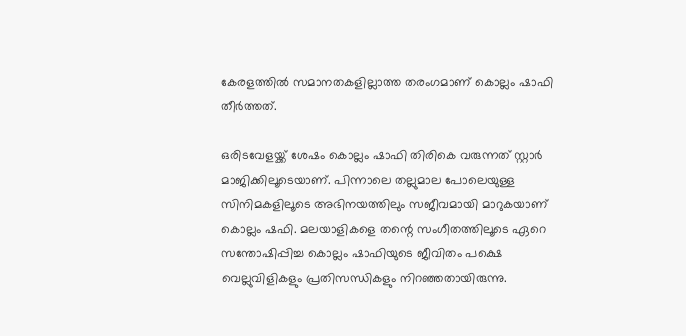കേരളത്തില്‍ സമാനതകളില്ലാത്ത തരംഗമാണ് കൊല്ലം ഷാഫി തീര്‍ത്തത്.

ഒരിടവേളയ്ക്ക് ശേഷം കൊല്ലം ഷാഫി തിരികെ വരുന്നത് സ്റ്റാര്‍ മാജിക്കിലൂടെയാണ്. പിന്നാലെ തല്ലുമാല പോലെയുള്ള സിനിമകളിലൂടെ അഭിനയത്തിലും സജീവമായി മാറുകയാണ് കൊല്ലം ഷഫി. മലയാളികളെ തന്റെ സംഗീതത്തിലൂടെ ഏറെ സന്തോഷിപ്പിച്ച കൊല്ലം ഷാഫിയുടെ ജീവിതം പക്ഷെ വെല്ലുവിളികളും പ്രതിസന്ധികളും നിറഞ്ഞതായിരുന്നു.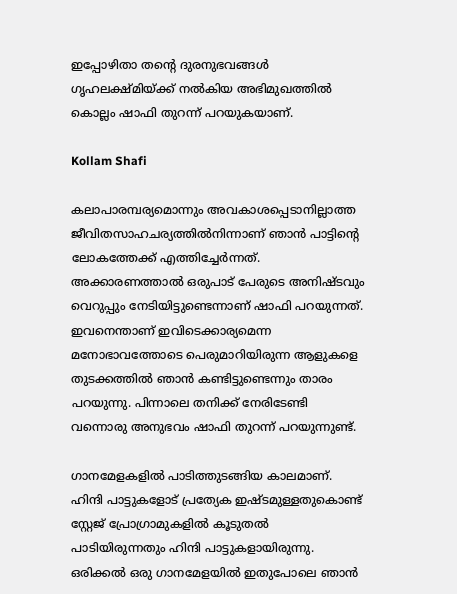ഇപ്പോഴിതാ തന്റെ ദുരനുഭവങ്ങള്‍ ഗൃഹലക്ഷ്മിയ്ക്ക് നല്‍കിയ അഭിമുഖത്തില്‍ കൊല്ലം ഷാഫി തുറന്ന് പറയുകയാണ്.

Kollam Shafi

കലാപാരമ്പര്യമൊന്നും അവകാശപ്പെടാനില്ലാത്ത ജീവിതസാഹചര്യത്തില്‍നിന്നാണ് ഞാന്‍ പാട്ടിന്റെ ലോകത്തേക്ക് എത്തിച്ചേര്‍ന്നത്. അക്കാരണത്താല്‍ ഒരുപാട് പേരുടെ അനിഷ്ടവും വെറുപ്പും നേടിയിട്ടുണ്ടെന്നാണ് ഷാഫി പറയുന്നത്. ഇവനെന്താണ് ഇവിടെക്കാര്യമെന്ന മനോഭാവത്തോടെ പെരുമാറിയിരുന്ന ആളുകളെ തുടക്കത്തില്‍ ഞാന്‍ കണ്ടിട്ടുണ്ടെന്നും താരം പറയുന്നു. പിന്നാലെ തനിക്ക് നേരിടേണ്ടി വന്നൊരു അനുഭവം ഷാഫി തുറന്ന് പറയുന്നുണ്ട്.

ഗാനമേളകളില്‍ പാടിത്തുടങ്ങിയ കാലമാണ്. ഹിന്ദി പാട്ടുകളോട് പ്രത്യേക ഇഷ്ടമുള്ളതുകൊണ്ട് സ്റ്റേജ് പ്രോഗ്രാമുകളില്‍ കൂടുതല്‍ പാടിയിരുന്നതും ഹിന്ദി പാട്ടുകളായിരുന്നു. ഒരിക്കല്‍ ഒരു ഗാനമേളയില്‍ ഇതുപോലെ ഞാന്‍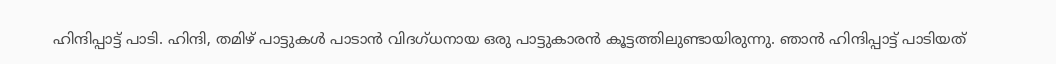ഹിന്ദിപ്പാട്ട് പാടി. ഹിന്ദി, തമിഴ് പാട്ടുകള്‍ പാടാന്‍ വിദഗ്ധനായ ഒരു പാട്ടുകാരന്‍ കൂട്ടത്തിലുണ്ടായിരുന്നു. ഞാന്‍ ഹിന്ദിപ്പാട്ട് പാടിയത്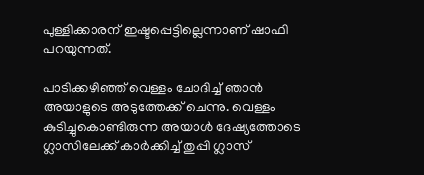പുള്ളിക്കാരന് ഇഷ്ടപ്പെട്ടില്ലെന്നാണ് ഷാഫി പറയുന്നത്.

പാടിക്കഴിഞ്ഞ് വെള്ളം ചോദിച്ച് ഞാന്‍ അയാളുടെ അടുത്തേക്ക് ചെന്നു. വെള്ളം കുടിച്ചുകൊണ്ടിരുന്ന അയാള്‍ ദേഷ്യത്തോടെ ഗ്ലാസിലേക്ക് കാര്‍ക്കിച്ച് തുപ്പി ഗ്ലാസ്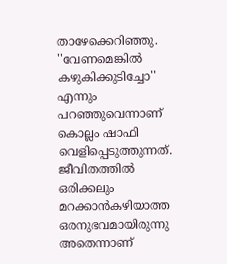താഴേക്കെറിഞ്ഞു. ''വേണമെങ്കില്‍ കഴുകിക്കുടിച്ചോ'' എന്നും പറഞ്ഞുവെന്നാണ് കൊല്ലം ഷാഫി വെളിപ്പെടുത്തുന്നത്. ജീവിതത്തില്‍ ഒരിക്കലും മറക്കാന്‍കഴിയാത്ത ഒരനുഭവമായിരുന്നു അതെന്നാണ്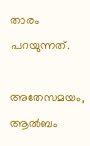താരം പറയുന്നത്.

അതേസമയം, ആല്‍ബം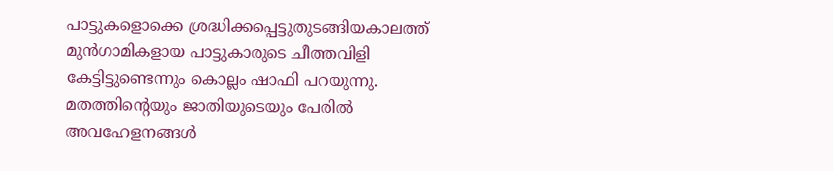പാട്ടുകളൊക്കെ ശ്രദ്ധിക്കപ്പെട്ടുതുടങ്ങിയകാലത്ത് മുന്‍ഗാമികളായ പാട്ടുകാരുടെ ചീത്തവിളി കേട്ടിട്ടുണ്ടെന്നും കൊല്ലം ഷാഫി പറയുന്നു. മതത്തിന്റെയും ജാതിയുടെയും പേരില്‍ അവഹേളനങ്ങള്‍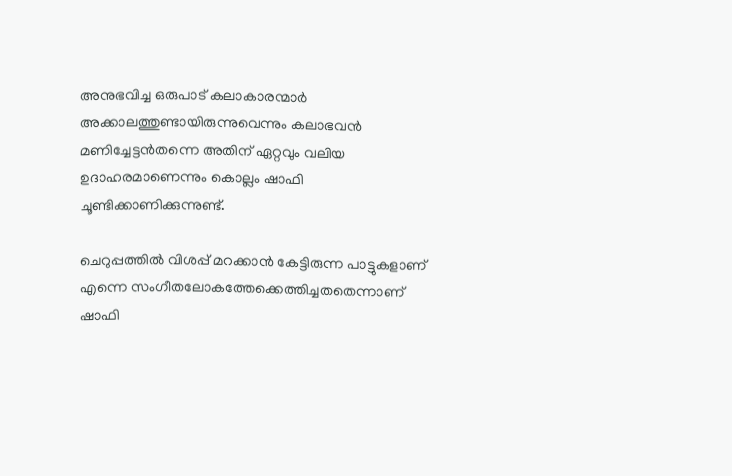അനുഭവിച്ച ഒരുപാട് കലാകാരന്മാര്‍ അക്കാലത്തുണ്ടായിരുന്നുവെന്നും കലാഭവന്‍ മണിച്ചേട്ടന്‍തന്നെ അതിന് ഏറ്റവും വലിയ ഉദാഹരമാണെന്നും കൊല്ലം ഷാഫി ചൂണ്ടിക്കാണിക്കുന്നുണ്ട്.

ചെറുപ്പത്തില്‍ വിശപ്പ് മറക്കാന്‍ കേട്ടിരുന്ന പാട്ടുകളാണ് എന്നെ സംഗീതലോകത്തേക്കെത്തിച്ചതതെന്നാണ് ഷാഫി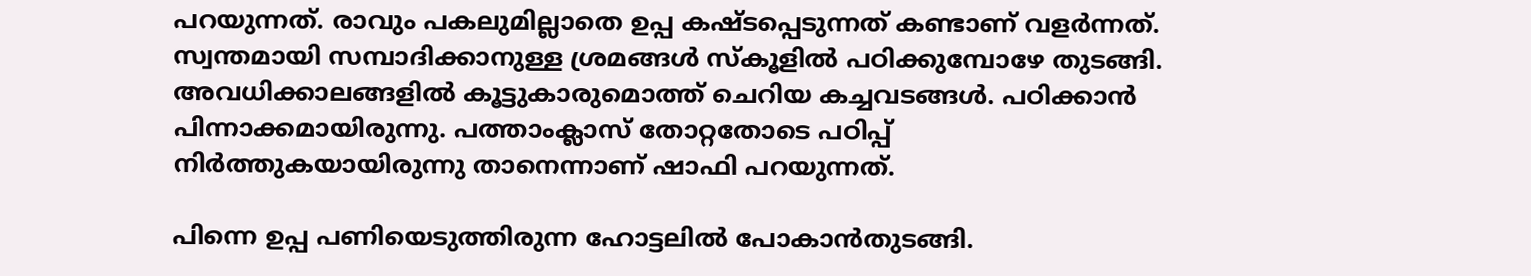പറയുന്നത്. രാവും പകലുമില്ലാതെ ഉപ്പ കഷ്ടപ്പെടുന്നത് കണ്ടാണ് വളര്‍ന്നത്. സ്വന്തമായി സമ്പാദിക്കാനുള്ള ശ്രമങ്ങള്‍ സ്‌കൂളില്‍ പഠിക്കുമ്പോഴേ തുടങ്ങി. അവധിക്കാലങ്ങളില്‍ കൂട്ടുകാരുമൊത്ത് ചെറിയ കച്ചവടങ്ങള്‍. പഠിക്കാന്‍ പിന്നാക്കമായിരുന്നു. പത്താംക്ലാസ് തോറ്റതോടെ പഠിപ്പ് നിര്‍ത്തുകയായിരുന്നു താനെന്നാണ് ഷാഫി പറയുന്നത്.

പിന്നെ ഉപ്പ പണിയെടുത്തിരുന്ന ഹോട്ടലില്‍ പോകാന്‍തുടങ്ങി.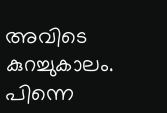അവിടെ കുറച്ചുകാലം. പിന്നെ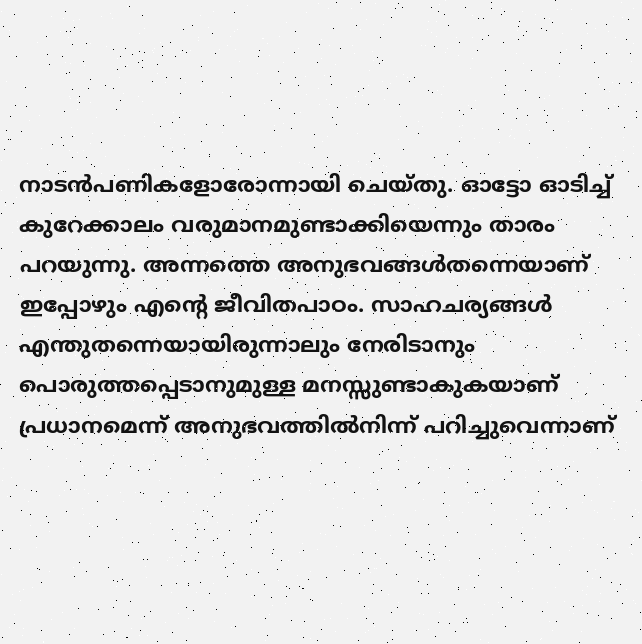നാടന്‍പണികളോരോന്നായി ചെയ്തു. ഓട്ടോ ഓടിച്ച് കുറേക്കാലം വരുമാനമുണ്ടാക്കിയെന്നും താരം പറയുന്നു. അന്നത്തെ അനുഭവങ്ങള്‍തന്നെയാണ് ഇപ്പോഴും എന്റെ ജീവിതപാഠം. സാഹചര്യങ്ങള്‍ എന്തുതന്നെയായിരുന്നാലും നേരിടാനും പൊരുത്തപ്പെടാനുമുള്ള മനസ്സുണ്ടാകുകയാണ് പ്രധാനമെന്ന് അനുഭവത്തില്‍നിന്ന് പറിച്ചുവെന്നാണ്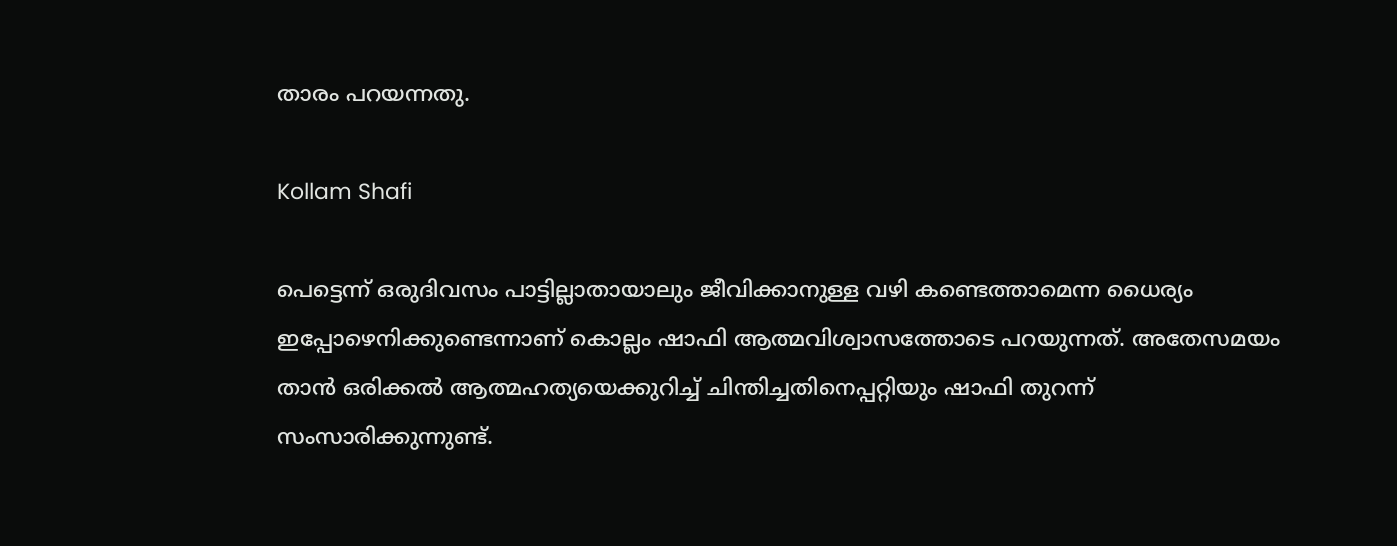താരം പറയന്നതു.

Kollam Shafi

പെട്ടെന്ന് ഒരുദിവസം പാട്ടില്ലാതായാലും ജീവിക്കാനുള്ള വഴി കണ്ടെത്താമെന്ന ധൈര്യം ഇപ്പോഴെനിക്കുണ്ടെന്നാണ് കൊല്ലം ഷാഫി ആത്മവിശ്വാസത്തോടെ പറയുന്നത്. അതേസമയം താന്‍ ഒരിക്കല്‍ ആത്മഹത്യയെക്കുറിച്ച് ചിന്തിച്ചതിനെപ്പറ്റിയും ഷാഫി തുറന്ന് സംസാരിക്കുന്നുണ്ട്.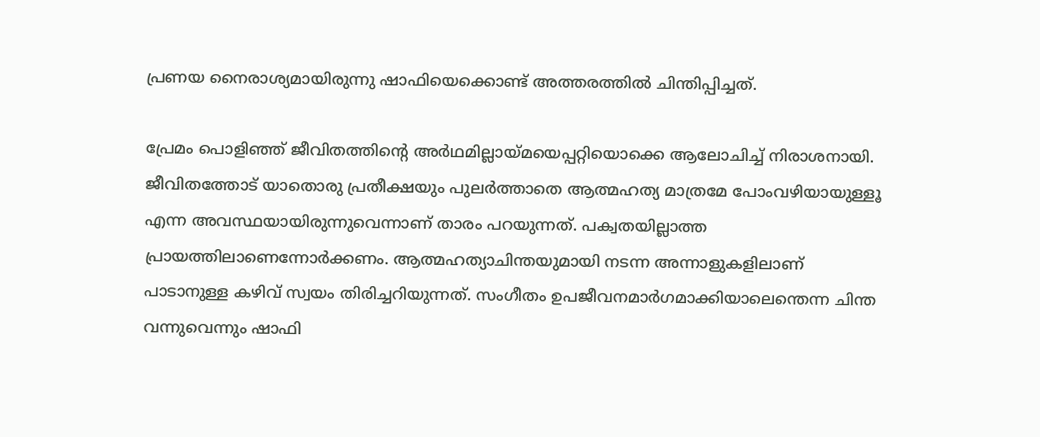പ്രണയ നൈരാശ്യമായിരുന്നു ഷാഫിയെക്കൊണ്ട് അത്തരത്തില്‍ ചിന്തിപ്പിച്ചത്.

പ്രേമം പൊളിഞ്ഞ് ജീവിതത്തിന്റെ അര്‍ഥമില്ലായ്മയെപ്പറ്റിയൊക്കെ ആലോചിച്ച് നിരാശനായി. ജീവിതത്തോട് യാതൊരു പ്രതീക്ഷയും പുലര്‍ത്താതെ ആത്മഹത്യ മാത്രമേ പോംവഴിയായുള്ളൂ എന്ന അവസ്ഥയായിരുന്നുവെന്നാണ് താരം പറയുന്നത്. പക്വതയില്ലാത്ത പ്രായത്തിലാണെന്നോര്‍ക്കണം. ആത്മഹത്യാചിന്തയുമായി നടന്ന അന്നാളുകളിലാണ് പാടാനുള്ള കഴിവ് സ്വയം തിരിച്ചറിയുന്നത്. സംഗീതം ഉപജീവനമാര്‍ഗമാക്കിയാലെന്തെന്ന ചിന്ത വന്നുവെന്നും ഷാഫി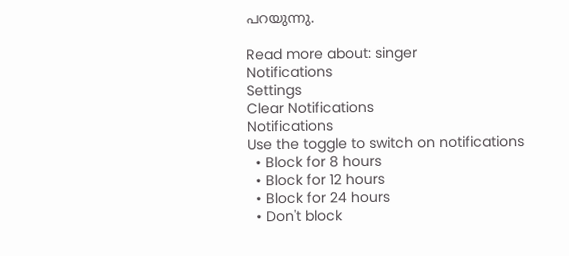പറയുന്നു.

Read more about: singer
Notifications
Settings
Clear Notifications
Notifications
Use the toggle to switch on notifications
  • Block for 8 hours
  • Block for 12 hours
  • Block for 24 hours
  • Don't block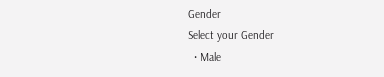Gender
Select your Gender
  • Male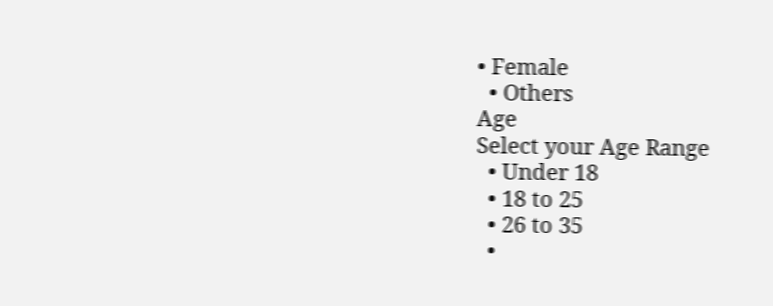• Female
  • Others
Age
Select your Age Range
  • Under 18
  • 18 to 25
  • 26 to 35
  •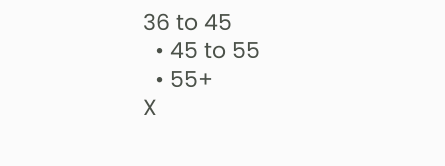36 to 45
  • 45 to 55
  • 55+
X